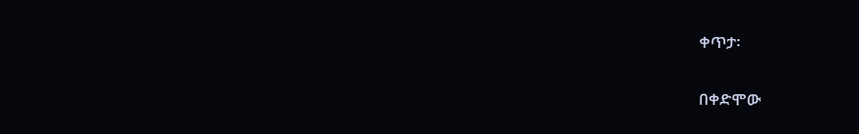ቀጥታ፡

በቀድሞው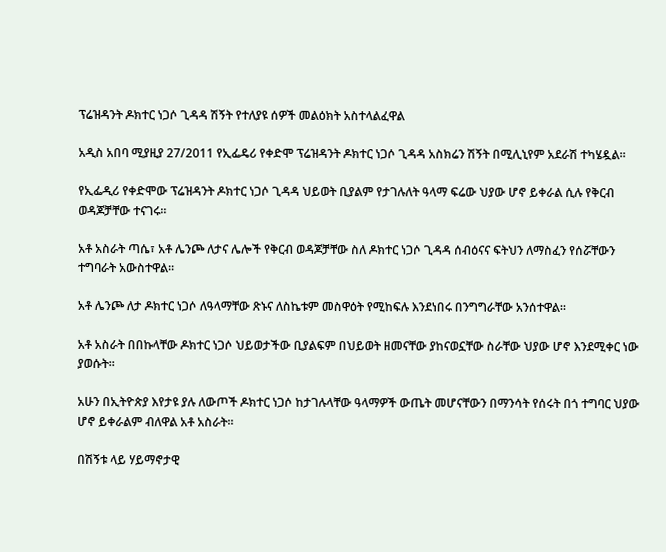ፕሬዝዳንት ዶክተር ነጋሶ ጊዳዳ ሽኝት የተለያዩ ሰዎች መልዕክት አስተላልፈዋል

አዲስ አበባ ሚያዚያ 27/2011 የኢፌዴሪ የቀድሞ ፕሬዝዳንት ዶክተር ነጋሶ ጊዳዳ አስክሬን ሽኝት በሚሊኒየም አደራሽ ተካሄዷል።

የኢፌዲሪ የቀድሞው ፕሬዝዳንት ዶክተር ነጋሶ ጊዳዳ ህይወት ቢያልም የታገሉለት ዓላማ ፍሬው ህያው ሆኖ ይቀራል ሲሉ የቅርብ ወዳጆቻቸው ተናገሩ።

አቶ አስራት ጣሴ፣ አቶ ሌንጮ ለታና ሌሎች የቅርብ ወዳጆቻቸው ስለ ዶክተር ነጋሶ ጊዳዳ ሰብዕናና ፍትህን ለማስፈን የሰሯቸውን ተግባራት አውስተዋል።

አቶ ሌንጮ ለታ ዶክተር ነጋሶ ለዓላማቸው ጽኑና ለስኬቱም መስዋዕት የሚከፍሉ እንደነበሩ በንግግራቸው አንሰተዋል።

አቶ አስራት በበኩላቸው ዶክተር ነጋሶ ህይወታችው ቢያልፍም በህይወት ዘመናቸው ያከናወኗቸው ስራቸው ህያው ሆኖ እንደሚቀር ነው ያወሱት።

አሁን በኢትዮጵያ እየታዩ ያሉ ለውጦች ዶክተር ነጋሶ ከታገሉላቸው ዓላማዎች ውጤት መሆናቸውን በማንሳት የሰሩት በጎ ተግባር ህያው ሆኖ ይቀራልም ብለዋል አቶ አስራት።

በሽኝቱ ላይ ሃይማኖታዊ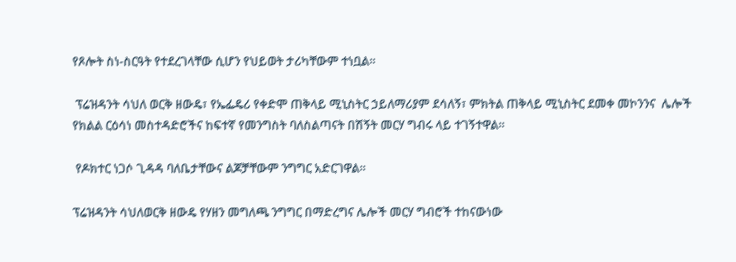የጾሎት ስነ-ስርዓት የተደረገላቸው ሲሆን የህይወት ታሪካቸውም ተነቧል።

 ፕሬዝዳንት ሳህለ ወርቅ ዘውዴ፣ የኤፌዴሪ የቀድሞ ጠቅላይ ሚኒስትር ኃይለማሪያም ደሳለኝ፣ ምክትል ጠቅላይ ሚኒስትር ደመቀ መኮንንና  ሌሎች የክልል ርዕሳነ መስተዳድሮችና ከፍተኛ የመንግስት ባለስልጣናት በሽኝት መርሃ ግብሩ ላይ ተገኝተዋል።

 የዶክተር ነጋሶ ጊዳዳ ባለቤታቸውና ልጆቻቸውም ንግግር አድርገዋል።

ፕሬዝዳንት ሳህለወርቅ ዘውዴ የሃዘን መግለጫ ንግግር በማድረግና ሌሎች መርሃ ግብሮች ተከናውነው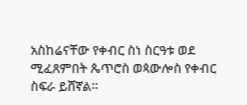አስከሬናቸው የቀብር ስነ ስርዓቱ ወደ ሚፈጸምበት ጴጥሮስ ወጳውሎስ የቀብር ስፍራ ይሸኛል።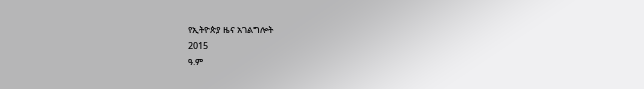የኢትዮጵያ ዜና አገልግሎት
2015
ዓ.ም